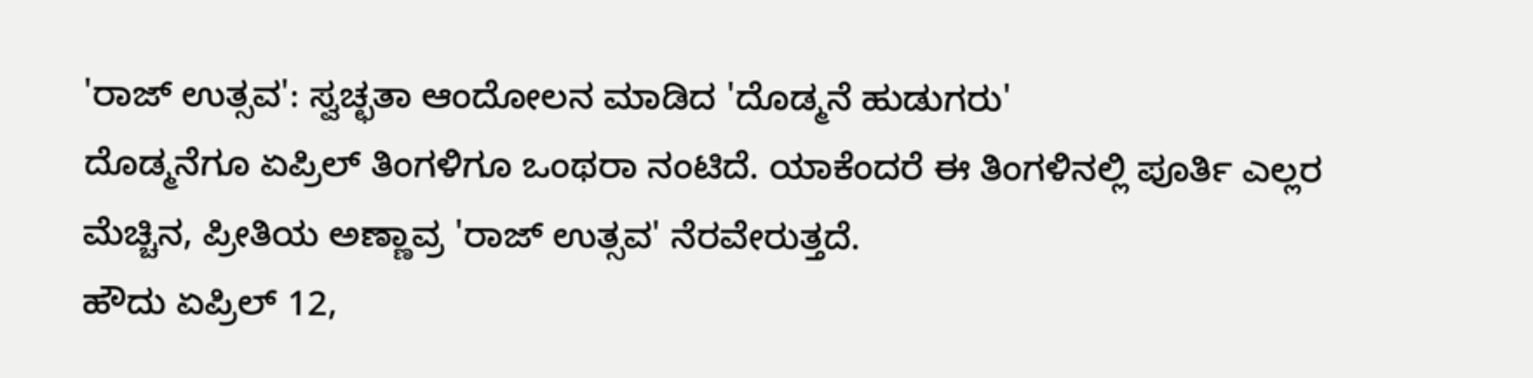'ರಾಜ್ ಉತ್ಸವ': ಸ್ವಚ್ಛತಾ ಆಂದೋಲನ ಮಾಡಿದ 'ದೊಡ್ಮನೆ ಹುಡುಗರು'
ದೊಡ್ಮನೆಗೂ ಏಪ್ರಿಲ್ ತಿಂಗಳಿಗೂ ಒಂಥರಾ ನಂಟಿದೆ. ಯಾಕೆಂದರೆ ಈ ತಿಂಗಳಿನಲ್ಲಿ ಪೂರ್ತಿ ಎಲ್ಲರ ಮೆಚ್ಚಿನ, ಪ್ರೀತಿಯ ಅಣ್ಣಾವ್ರ 'ರಾಜ್ ಉತ್ಸವ' ನೆರವೇರುತ್ತದೆ.
ಹೌದು ಏಪ್ರಿಲ್ 12,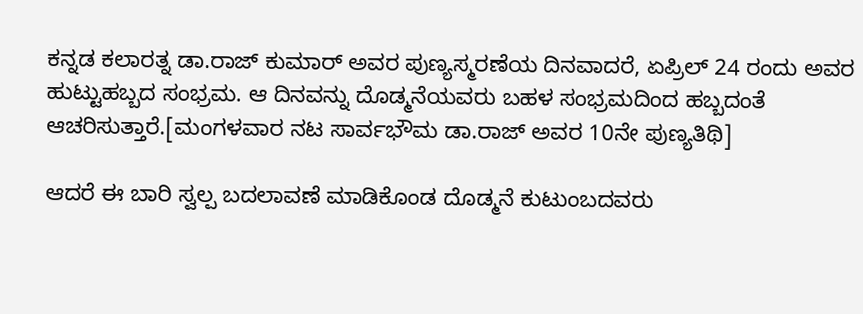ಕನ್ನಡ ಕಲಾರತ್ನ ಡಾ.ರಾಜ್ ಕುಮಾರ್ ಅವರ ಪುಣ್ಯಸ್ಮರಣೆಯ ದಿನವಾದರೆ, ಏಪ್ರಿಲ್ 24 ರಂದು ಅವರ ಹುಟ್ಟುಹಬ್ಬದ ಸಂಭ್ರಮ. ಆ ದಿನವನ್ನು ದೊಡ್ಮನೆಯವರು ಬಹಳ ಸಂಭ್ರಮದಿಂದ ಹಬ್ಬದಂತೆ ಆಚರಿಸುತ್ತಾರೆ.[ಮಂಗಳವಾರ ನಟ ಸಾರ್ವಭೌಮ ಡಾ.ರಾಜ್ ಅವರ 10ನೇ ಪುಣ್ಯತಿಥಿ]

ಆದರೆ ಈ ಬಾರಿ ಸ್ವಲ್ಪ ಬದಲಾವಣೆ ಮಾಡಿಕೊಂಡ ದೊಡ್ಮನೆ ಕುಟುಂಬದವರು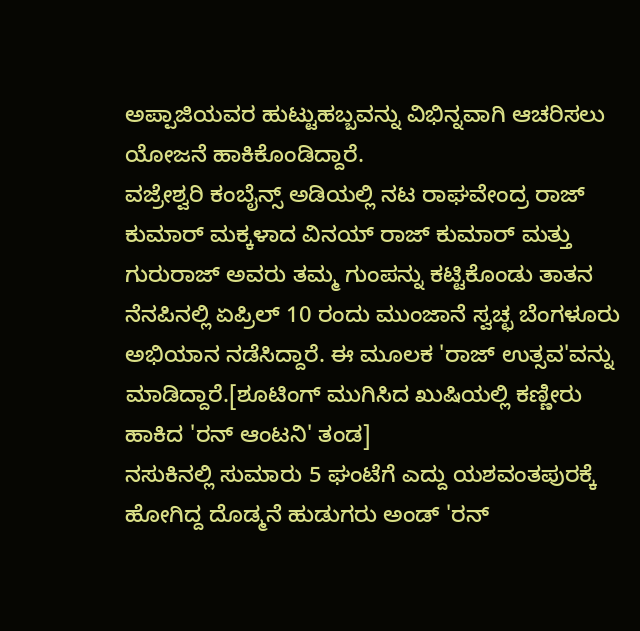ಅಪ್ಪಾಜಿಯವರ ಹುಟ್ಟುಹಬ್ಬವನ್ನು ವಿಭಿನ್ನವಾಗಿ ಆಚರಿಸಲು ಯೋಜನೆ ಹಾಕಿಕೊಂಡಿದ್ದಾರೆ.
ವಜ್ರೇಶ್ವರಿ ಕಂಬೈನ್ಸ್ ಅಡಿಯಲ್ಲಿ ನಟ ರಾಘವೇಂದ್ರ ರಾಜ್ ಕುಮಾರ್ ಮಕ್ಕಳಾದ ವಿನಯ್ ರಾಜ್ ಕುಮಾರ್ ಮತ್ತು ಗುರುರಾಜ್ ಅವರು ತಮ್ಮ ಗುಂಪನ್ನು ಕಟ್ಟಿಕೊಂಡು ತಾತನ ನೆನಪಿನಲ್ಲಿ ಏಪ್ರಿಲ್ 10 ರಂದು ಮುಂಜಾನೆ ಸ್ವಚ್ಛ ಬೆಂಗಳೂರು ಅಭಿಯಾನ ನಡೆಸಿದ್ದಾರೆ. ಈ ಮೂಲಕ 'ರಾಜ್ ಉತ್ಸವ'ವನ್ನು ಮಾಡಿದ್ದಾರೆ.[ಶೂಟಿಂಗ್ ಮುಗಿಸಿದ ಖುಷಿಯಲ್ಲಿ ಕಣ್ಣೀರು ಹಾಕಿದ 'ರನ್ ಆಂಟನಿ' ತಂಡ]
ನಸುಕಿನಲ್ಲಿ ಸುಮಾರು 5 ಘಂಟೆಗೆ ಎದ್ದು ಯಶವಂತಪುರಕ್ಕೆ ಹೋಗಿದ್ದ ದೊಡ್ಮನೆ ಹುಡುಗರು ಅಂಡ್ 'ರನ್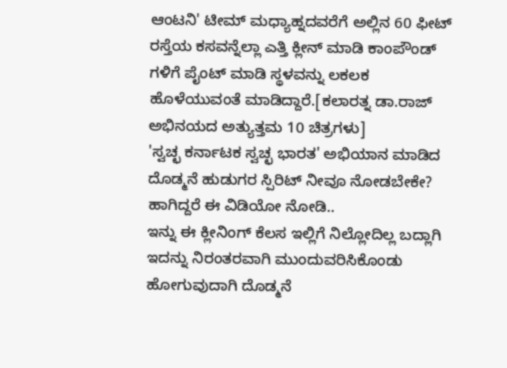ಆಂಟನಿ' ಟೀಮ್ ಮಧ್ಯಾಹ್ನದವರೆಗೆ ಅಲ್ಲಿನ 60 ಫೀಟ್ ರಸ್ತೆಯ ಕಸವನ್ನೆಲ್ಲಾ ಎತ್ತಿ ಕ್ಲೀನ್ ಮಾಡಿ ಕಾಂಪೌಂಡ್ ಗಳಿಗೆ ಪೈಂಟ್ ಮಾಡಿ ಸ್ಥಳವನ್ನು ಲಕಲಕ ಹೊಳೆಯುವಂತೆ ಮಾಡಿದ್ದಾರೆ.[ಕಲಾರತ್ನ ಡಾ.ರಾಜ್ ಅಭಿನಯದ ಅತ್ಯುತ್ತಮ 10 ಚಿತ್ರಗಳು]
'ಸ್ವಚ್ಛ ಕರ್ನಾಟಕ ಸ್ವಚ್ಛ ಭಾರತ' ಅಭಿಯಾನ ಮಾಡಿದ ದೊಡ್ಮನೆ ಹುಡುಗರ ಸ್ಪಿರಿಟ್ ನೀವೂ ನೋಡಬೇಕೇ? ಹಾಗಿದ್ದರೆ ಈ ವಿಡಿಯೋ ನೋಡಿ..
ಇನ್ನು ಈ ಕ್ಲೀನಿಂಗ್ ಕೆಲಸ ಇಲ್ಲಿಗೆ ನಿಲ್ಲೋದಿಲ್ಲ ಬದ್ಲಾಗಿ ಇದನ್ನು ನಿರಂತರವಾಗಿ ಮುಂದುವರಿಸಿಕೊಂಡು ಹೋಗುವುದಾಗಿ ದೊಡ್ಮನೆ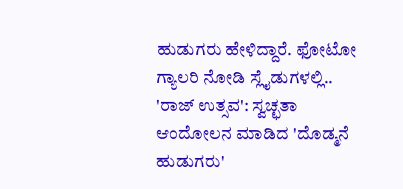ಹುಡುಗರು ಹೇಳಿದ್ದಾರೆ. ಫೋಟೋ ಗ್ಯಾಲರಿ ನೋಡಿ ಸ್ಲೈಡುಗಳಲ್ಲಿ..
'ರಾಜ್ ಉತ್ಸವ': ಸ್ವಚ್ಛತಾ ಆಂದೋಲನ ಮಾಡಿದ 'ದೊಡ್ಮನೆ ಹುಡುಗರು'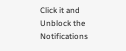Click it and Unblock the Notifications